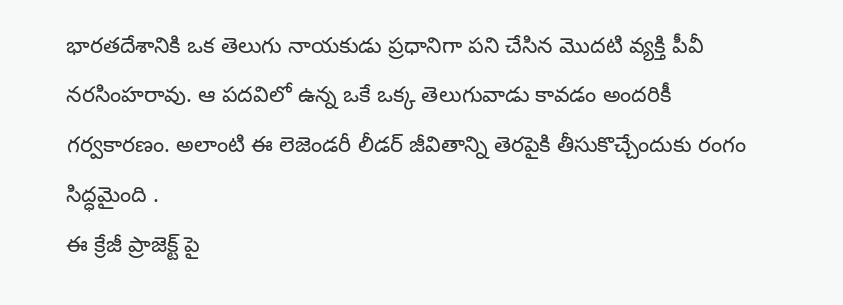భారతదేశానికి ఒక తెలుగు నాయకుడు ప్రధానిగా పని చేసిన మొదటి వ్యక్తి పీవీ నరసింహరావు. ఆ పదవిలో ఉన్న ఒకే ఒక్క తెలుగువాడు కావడం అందరికీ గర్వకారణం. అలాంటి ఈ లెజెండరీ లీడర్ జీవితాన్ని తెరపైకి తీసుకొచ్చేందుకు రంగం సిద్ధమైంది .
ఈ క్రేజీ ప్రాజెక్ట్ పై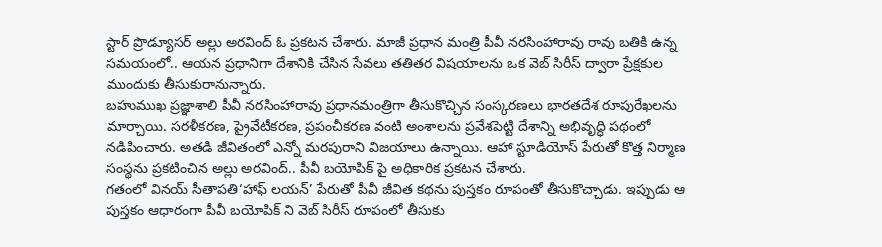స్టార్ ప్రొడ్యూసర్ అల్లు అరవింద్ ఓ ప్రకటన చేశారు. మాజీ ప్రధాన మంత్రి పీవీ నరసింహారావు రావు బతికి ఉన్న సమయంలో.. ఆయన ప్రధానిగా దేశానికి చేసిన సేవలు తతితర విషయాలను ఒక వెబ్ సిరీస్ ద్వారా ప్రేక్షకుల ముందుకు తీసుకురానున్నారు.
బహుముఖ ప్రజ్ఞాశాలి పీవీ నరసింహారావు ప్రధానమంత్రిగా తీసుకొచ్చిన సంస్కరణలు భారతదేశ రూపురేఖలను మార్చాయి. సరళీకరణ, ప్రైవేటీకరణ, ప్రపంచీకరణ వంటి అంశాలను ప్రవేశపెట్టి దేశాన్ని అభివృద్ధి పథంలో నడిపించారు. అతడి జీవితంలో ఎన్నో మరపురాని విజయాలు ఉన్నాయి. ఆహా స్టూడియోస్ పేరుతో కొత్త నిర్మాణ సంస్థను ప్రకటించిన అల్లు అరవింద్.. పీవీ బయోపిక్ పై అధికారిక ప్రకటన చేశారు.
గతంలో వినయ్ సీతాపతి‘హాఫ్ లయన్’ పేరుతో పీవీ జీవిత కథను పుస్తకం రూపంతో తీసుకొచ్చాడు. ఇప్పుడు ఆ పుస్తకం ఆధారంగా పీవీ బయోపిక్ ని వెబ్ సిరీస్ రూపంలో తీసుకు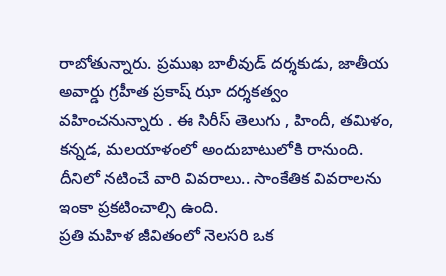రాబోతున్నారు. ప్రముఖ బాలీవుడ్ దర్శకుడు, జాతీయ అవార్డు గ్రహీత ప్రకాష్ ఝా దర్శకత్వం వహించనున్నారు . ఈ సిరీస్ తెలుగు , హిందీ, తమిళం, కన్నడ, మలయాళంలో అందుబాటులోకి రానుంది. దీనిలో నటించే వారి వివరాలు.. సాంకేతిక వివరాలను ఇంకా ప్రకటించాల్సి ఉంది.
ప్రతి మహిళ జీవితంలో నెలసరి ఒక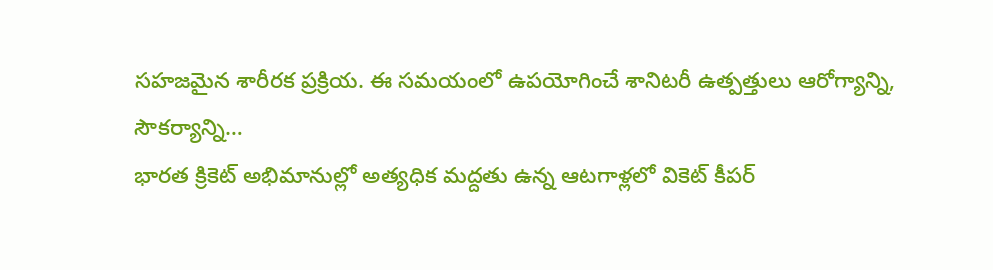సహజమైన శారీరక ప్రక్రియ. ఈ సమయంలో ఉపయోగించే శానిటరీ ఉత్పత్తులు ఆరోగ్యాన్ని, సౌకర్యాన్ని…
భారత క్రికెట్ అభిమానుల్లో అత్యధిక మద్దతు ఉన్న ఆటగాళ్లలో వికెట్ కీపర్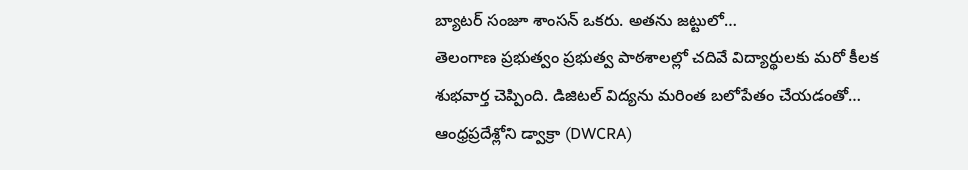బ్యాటర్ సంజూ శాంసన్ ఒకరు. అతను జట్టులో…
తెలంగాణ ప్రభుత్వం ప్రభుత్వ పాఠశాలల్లో చదివే విద్యార్థులకు మరో కీలక శుభవార్త చెప్పింది. డిజిటల్ విద్యను మరింత బలోపేతం చేయడంతో…
ఆంధ్రప్రదేశ్లోని డ్వాక్రా (DWCRA)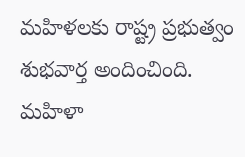మహిళలకు రాష్ట్ర ప్రభుత్వం శుభవార్త అందించింది. మహిళా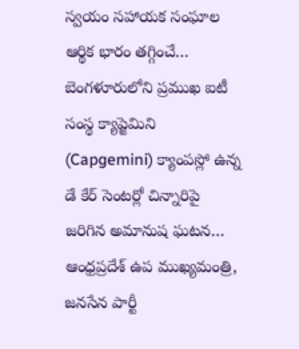స్వయం సహాయక సంఘాల ఆర్థిక భారం తగ్గించే…
బెంగళూరులోని ప్రముఖ ఐటీ సంస్థ క్యాప్జెమిని (Capgemini) క్యాంపస్లో ఉన్న డే కేర్ సెంటర్లో చిన్నారిపై జరిగిన అమానుష ఘటన…
ఆంధ్రప్రదేశ్ ఉప ముఖ్యమంత్రి, జనసేన పార్టీ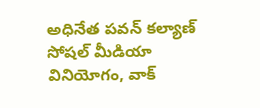అధినేత పవన్ కల్యాణ్ సోషల్ మీడియా వినియోగం, వాక్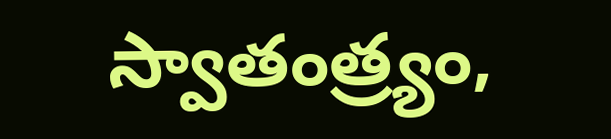స్వాతంత్ర్యం,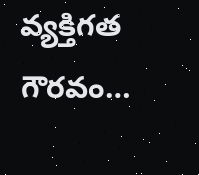వ్యక్తిగత గౌరవం…